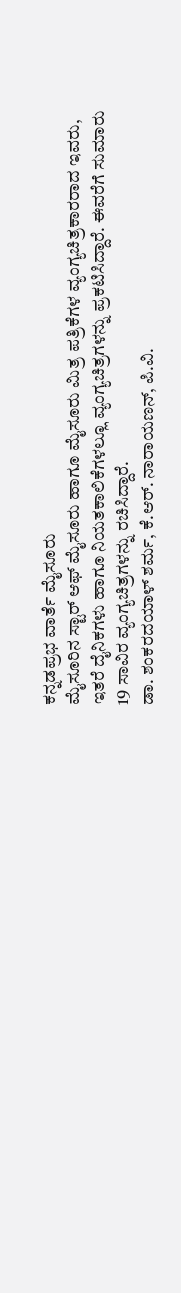ಕನ್ನಡಪ್ರಭ ವಾರ್ತೆ ಮೈಸೂರು
ಮೈಸೂರಿನ ಸ್ಟಾರ್ ಆಫ್ ಮೈಸೂರು ಹಾಗೂ ಮೈಸೂರು ಮಿತ್ರ ಪತ್ರಿಕೆಗಳ ವ್ಯಂಗ್ಯಚಿತ್ರಕಾರರಾದ ಇವರು, ಇತರೆ ದೈನಿಕಗಳು ಹಾಗೂ ನಿಯತಕಾಲಿಕೆಗಳಲ್ಲೂ ವ್ಯಂಗ್ಯಚಿತ್ರಗಳನ್ನು ಪ್ರಕಟಿಸಿದ್ದಾರೆ. ಈವರೆಗೆ ಸುಮಾರು 19 ಸಾವಿರ ವ್ಯಂಗ್ಯಚಿತ್ರಗಳನ್ನು ರಚಿಸಿದ್ದಾರೆ.
ಡಾ. ಶಂಕರದಯಾಳ್ ಶರ್ಮ, ಕೆ.ಆರ್. ನಾರಾಯಣನ್, ಪಿ.ವಿ.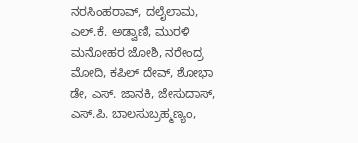ನರಸಿಂಹರಾವ್, ದಲೈಲಾಮ, ಎಲ್.ಕೆ. ಅಡ್ವಾಣಿ, ಮುರಳಿ ಮನೋಹರ ಜೋಶಿ, ನರೇಂದ್ರ ಮೋದಿ, ಕಪಿಲ್ ದೇವ್, ಶೋಭಾ ಡೇ, ಎಸ್. ಜಾನಕಿ, ಜೇಸುದಾಸ್, ಎಸ್.ಪಿ. ಬಾಲಸುಬ್ರಹ್ಮಣ್ಯಂ,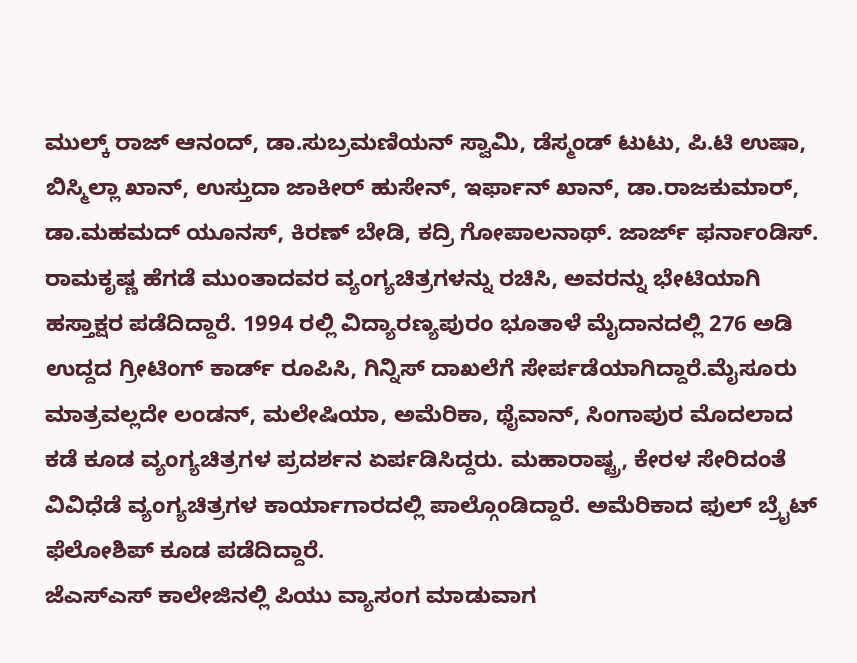ಮುಲ್ಕ್ ರಾಜ್ ಆನಂದ್, ಡಾ.ಸುಬ್ರಮಣಿಯನ್ ಸ್ವಾಮಿ, ಡೆಸ್ಮಂಡ್ ಟುಟು, ಪಿ.ಟಿ ಉಷಾ, ಬಿಸ್ಮಿಲ್ಲಾ ಖಾನ್, ಉಸ್ತುದಾ ಜಾಕೀರ್ ಹುಸೇನ್, ಇರ್ಫಾನ್ ಖಾನ್, ಡಾ.ರಾಜಕುಮಾರ್, ಡಾ.ಮಹಮದ್ ಯೂನಸ್, ಕಿರಣ್ ಬೇಡಿ, ಕದ್ರಿ ಗೋಪಾಲನಾಥ್. ಜಾರ್ಜ್ ಫರ್ನಾಂಡಿಸ್. ರಾಮಕೃಷ್ಣ ಹೆಗಡೆ ಮುಂತಾದವರ ವ್ಯಂಗ್ಯಚಿತ್ರಗಳನ್ನು ರಚಿಸಿ, ಅವರನ್ನು ಭೇಟಿಯಾಗಿ ಹಸ್ತಾಕ್ಷರ ಪಡೆದಿದ್ದಾರೆ. 1994 ರಲ್ಲಿ ವಿದ್ಯಾರಣ್ಯಪುರಂ ಭೂತಾಳೆ ಮೈದಾನದಲ್ಲಿ 276 ಅಡಿ ಉದ್ದದ ಗ್ರೀಟಿಂಗ್ ಕಾರ್ಡ್ ರೂಪಿಸಿ, ಗಿನ್ನಿಸ್ ದಾಖಲೆಗೆ ಸೇರ್ಪಡೆಯಾಗಿದ್ದಾರೆ.ಮೈಸೂರು ಮಾತ್ರವಲ್ಲದೇ ಲಂಡನ್, ಮಲೇಷಿಯಾ, ಅಮೆರಿಕಾ, ಥೈವಾನ್, ಸಿಂಗಾಪುರ ಮೊದಲಾದ ಕಡೆ ಕೂಡ ವ್ಯಂಗ್ಯಚಿತ್ರಗಳ ಪ್ರದರ್ಶನ ಏರ್ಪಡಿಸಿದ್ದರು. ಮಹಾರಾಷ್ಟ್ರ, ಕೇರಳ ಸೇರಿದಂತೆ ವಿವಿಧೆಡೆ ವ್ಯಂಗ್ಯಚಿತ್ರಗಳ ಕಾರ್ಯಾಗಾರದಲ್ಲಿ ಪಾಲ್ಗೊಂಡಿದ್ದಾರೆ. ಅಮೆರಿಕಾದ ಫುಲ್ ಬ್ರೈಟ್ ಫೆಲೋಶಿಪ್ ಕೂಡ ಪಡೆದಿದ್ದಾರೆ.
ಜೆಎಸ್ಎಸ್ ಕಾಲೇಜಿನಲ್ಲಿ ಪಿಯು ವ್ಯಾಸಂಗ ಮಾಡುವಾಗ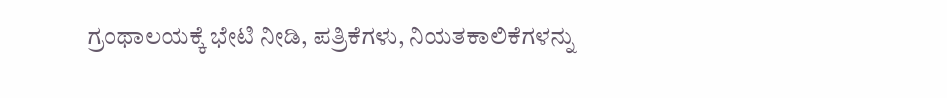ಗ್ರಂಥಾಲಯಕ್ಕೆ ಭೇಟಿ ನೀಡಿ, ಪತ್ರಿಕೆಗಳು, ನಿಯತಕಾಲಿಕೆಗಳನ್ನು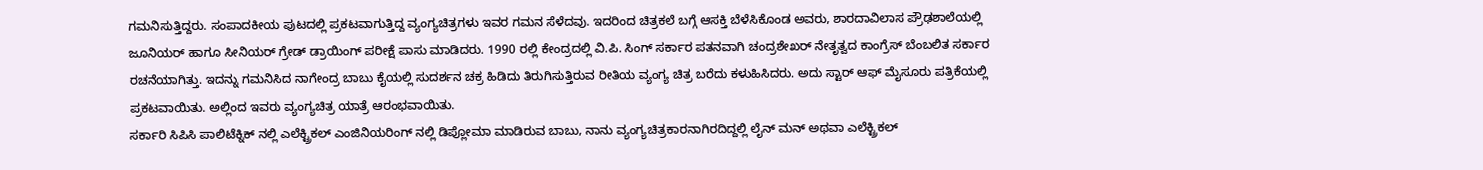ಗಮನಿಸುತ್ತಿದ್ದರು. ಸಂಪಾದಕೀಯ ಪುಟದಲ್ಲಿ ಪ್ರಕಟವಾಗುತ್ತಿದ್ದ ವ್ಯಂಗ್ಯಚಿತ್ರಗಳು ಇವರ ಗಮನ ಸೆಳೆದವು. ಇದರಿಂದ ಚಿತ್ರಕಲೆ ಬಗ್ಗೆ ಆಸಕ್ತಿ ಬೆಳೆಸಿಕೊಂಡ ಅವರು, ಶಾರದಾವಿಲಾಸ ಪ್ರೌಢಶಾಲೆಯಲ್ಲಿ ಜೂನಿಯರ್ ಹಾಗೂ ಸೀನಿಯರ್ ಗ್ರೇಡ್ ಡ್ರಾಯಿಂಗ್ ಪರೀಕ್ಷೆ ಪಾಸು ಮಾಡಿದರು. 1990 ರಲ್ಲಿ ಕೇಂದ್ರದಲ್ಲಿ ವಿ.ಪಿ. ಸಿಂಗ್ ಸರ್ಕಾರ ಪತನವಾಗಿ ಚಂದ್ರಶೇಖರ್ ನೇತೃತ್ವದ ಕಾಂಗ್ರೆಸ್ ಬೆಂಬಲಿತ ಸರ್ಕಾರ ರಚನೆಯಾಗಿತ್ತು. ಇದನ್ನು ಗಮನಿಸಿದ ನಾಗೇಂದ್ರ ಬಾಬು ಕೈಯಲ್ಲಿ ಸುದರ್ಶನ ಚಕ್ರ ಹಿಡಿದು ತಿರುಗಿಸುತ್ತಿರುವ ರೀತಿಯ ವ್ಯಂಗ್ಯ ಚಿತ್ರ ಬರೆದು ಕಳುಹಿಸಿದರು. ಅದು ಸ್ಟಾರ್ ಆಫ್ ಮೈಸೂರು ಪತ್ರಿಕೆಯಲ್ಲಿ ಪ್ರಕಟವಾಯಿತು. ಅಲ್ಲಿಂದ ಇವರು ವ್ಯಂಗ್ಯಚಿತ್ರ ಯಾತ್ರೆ ಆರಂಭವಾಯಿತು.
ಸರ್ಕಾರಿ ಸಿಪಿಸಿ ಪಾಲಿಟೆಕ್ನಿಕ್ ನಲ್ಲಿ ಎಲೆಕ್ಟ್ರಿಕಲ್ ಎಂಜಿನಿಯರಿಂಗ್ ನಲ್ಲಿ ಡಿಪ್ಲೋಮಾ ಮಾಡಿರುವ ಬಾಬು, ನಾನು ವ್ಯಂಗ್ಯಚಿತ್ರಕಾರನಾಗಿರದಿದ್ದಲ್ಲಿ ಲೈನ್ ಮನ್ ಅಥವಾ ಎಲೆಕ್ಟ್ರಿಕಲ್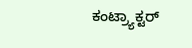ಕಂಟ್ರ್ಯಾಕ್ಟರ್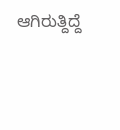ಆಗಿರುತ್ದಿದ್ದೆ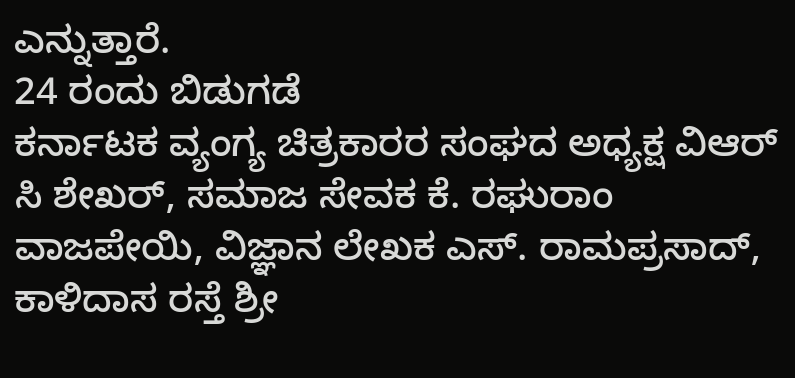ಎನ್ನುತ್ತಾರೆ.
24 ರಂದು ಬಿಡುಗಡೆ
ಕರ್ನಾಟಕ ವ್ಯಂಗ್ಯ ಚಿತ್ರಕಾರರ ಸಂಘದ ಅಧ್ಯಕ್ಷ ವಿಆರ್ ಸಿ ಶೇಖರ್, ಸಮಾಜ ಸೇವಕ ಕೆ. ರಘುರಾಂ ವಾಜಪೇಯಿ, ವಿಜ್ಞಾನ ಲೇಖಕ ಎಸ್. ರಾಮಪ್ರಸಾದ್, ಕಾಳಿದಾಸ ರಸ್ತೆ ಶ್ರೀ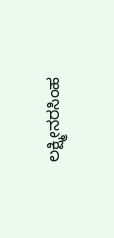ಲಕ್ಷ್ಮೀನರಸಿಂಹ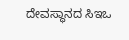ದೇವಸ್ಥಾನದ ಸಿಇಒ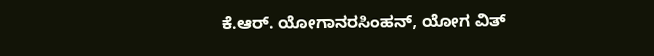ಕೆ.ಆರ್. ಯೋಗಾನರಸಿಂಹನ್, ಯೋಗ ವಿತ್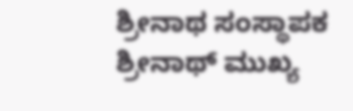ಶ್ರೀನಾಥ ಸಂಸ್ಥಾಪಕ ಶ್ರೀನಾಥ್ ಮುಖ್ಯ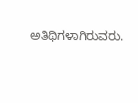ಅತಿಥಿಗಳಾಗಿರುವರು.